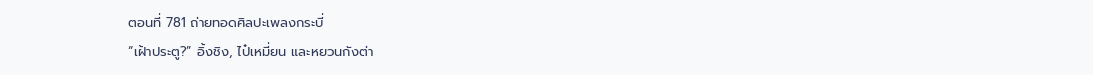ตอนที่ 781 ถ่ายทอดศิลปะเพลงกระบี่
“เฝ้าประตู?” อิ้งชิง, ไป๋เหมี่ยน และหยวนกังต่า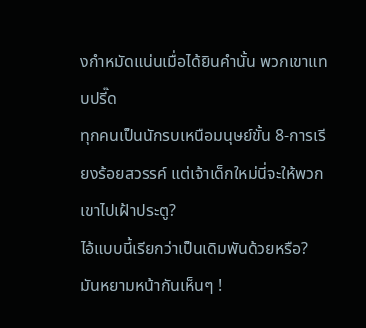งกำหมัดแน่นเมื่อได้ยินคำนั้น พวกเขาแทบปรี๊ด
ทุกคนเป็นนักรบเหนือมนุษย์ขั้น 8-การเรียงร้อยสวรรค์ แต่เจ้าเด็กใหม่นี่จะให้พวกเขาไปเฝ้าประตู?
ไอ้แบบนี้เรียกว่าเป็นเดิมพันด้วยหรือ?
มันหยามหน้ากันเห็นๆ !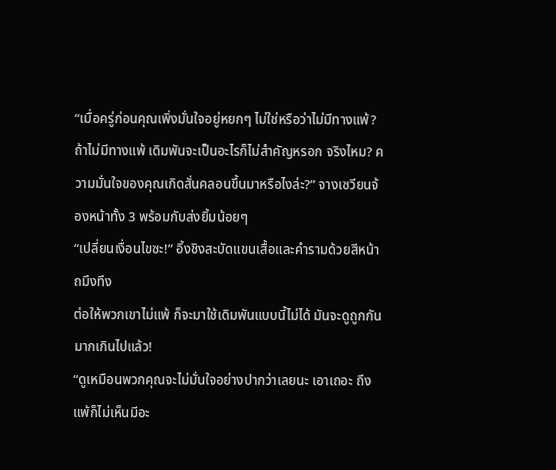“เมื่อครู่ก่อนคุณเพิ่งมั่นใจอยู่หยกๆ ไม่ใช่หรือว่าไม่มีทางแพ้? ถ้าไม่มีทางแพ้ เดิมพันจะเป็นอะไรก็ไม่สำคัญหรอก จริงไหม? ความมั่นใจของคุณเกิดสั่นคลอนขึ้นมาหรือไงล่ะ?” จางเซวียนจ้องหน้าทั้ง 3 พร้อมกับส่งยิ้มน้อยๆ
“เปลี่ยนเงื่อนไขซะ!” อิ้งชิงสะบัดแขนเสื้อและคำรามด้วยสีหน้าถมึงทึง
ต่อให้พวกเขาไม่แพ้ ก็จะมาใช้เดิมพันแบบนี้ไม่ได้ มันจะดูถูกกันมากเกินไปแล้ว!
“ดูเหมือนพวกคุณจะไม่มั่นใจอย่างปากว่าเลยนะ เอาเถอะ ถึงแพ้ก็ไม่เห็นมีอะ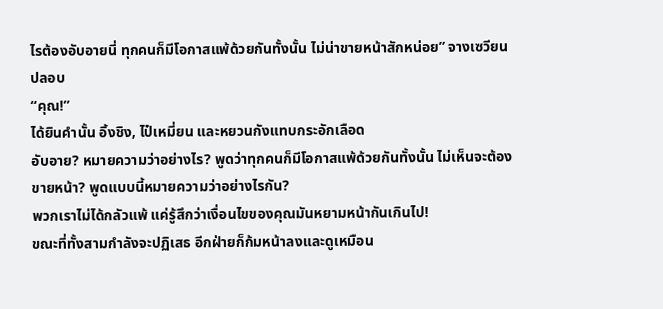ไรต้องอับอายนี่ ทุกคนก็มีโอกาสแพ้ด้วยกันทั้งนั้น ไม่น่าขายหน้าสักหน่อย” จางเซวียนปลอบ
“คุณ!”
ได้ยินคำนั้น อิ้งชิง, ไป๋เหมี่ยน และหยวนกังแทบกระอักเลือด
อับอาย? หมายความว่าอย่างไร? พูดว่าทุกคนก็มีโอกาสแพ้ด้วยกันทั้งนั้น ไม่เห็นจะต้องขายหน้า? พูดแบบนี้หมายความว่าอย่างไรกัน?
พวกเราไม่ได้กลัวแพ้ แค่รู้สึกว่าเงื่อนไขของคุณมันหยามหน้ากันเกินไป!
ขณะที่ทั้งสามกำลังจะปฏิเสธ อีกฝ่ายก็ก้มหน้าลงและดูเหมือน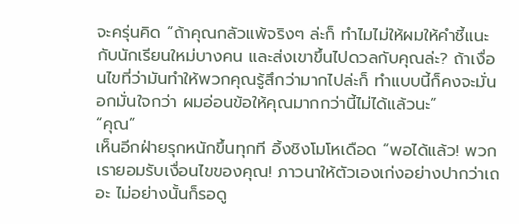จะครุ่นคิด “ถ้าคุณกลัวแพ้จริงๆ ล่ะก็ ทำไมไม่ให้ผมให้คำชี้แนะกับนักเรียนใหม่บางคน และส่งเขาขึ้นไปดวลกับคุณล่ะ? ถ้าเงื่อนไขที่ว่ามันทำให้พวกคุณรู้สึกว่ามากไปล่ะก็ ทำแบบนี้ก็คงจะมั่นอกมั่นใจกว่า ผมอ่อนข้อให้คุณมากกว่านี้ไม่ได้แล้วนะ”
“คุณ”
เห็นอีกฝ่ายรุกหนักขึ้นทุกที อิ้งชิงโมโหเดือด “พอได้แล้ว! พวกเรายอมรับเงื่อนไขของคุณ! ภาวนาให้ตัวเองเก่งอย่างปากว่าเถอะ ไม่อย่างนั้นก็รอดู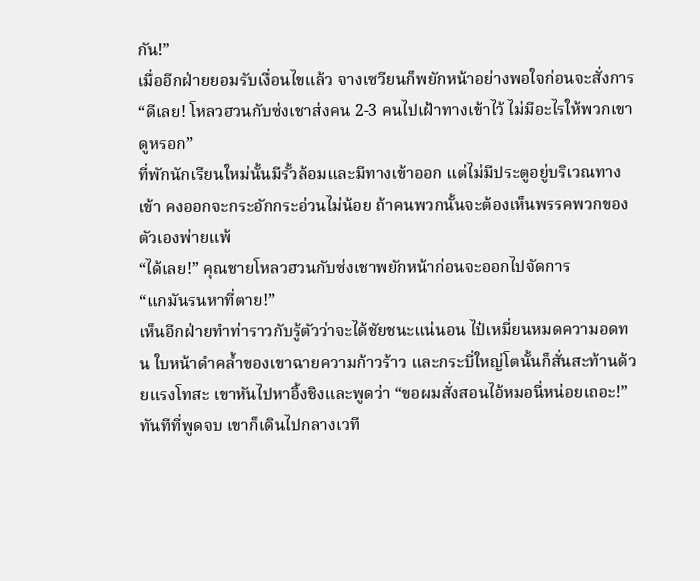กัน!”
เมื่ออีกฝ่ายยอมรับเงื่อนไขแล้ว จางเซวียนก็พยักหน้าอย่างพอใจก่อนจะสั่งการ “ดีเลย! โหลวฮวนกับซ่งเชาส่งคน 2-3 คนไปเฝ้าทางเข้าไว้ ไม่มีอะไรให้พวกเขาดูหรอก”
ที่พักนักเรียนใหม่นั้นมีรั้วล้อมและมีทางเข้าออก แต่ไม่มีประตูอยู่บริเวณทางเข้า คงออกจะกระอักกระอ่วนไม่น้อย ถ้าคนพวกนั้นจะต้องเห็นพรรคพวกของตัวเองพ่ายแพ้
“ได้เลย!” คุณชายโหลวฮวนกับซ่งเชาพยักหน้าก่อนจะออกไปจัดการ
“แกมันรนหาที่ตาย!”
เห็นอีกฝ่ายทำท่าราวกับรู้ตัวว่าจะได้ชัยชนะแน่นอน ไป๋เหมี่ยนหมดความอดทน ใบหน้าดำคล้ำของเขาฉายความก้าวร้าว และกระบี่ใหญ่โตนั้นก็สั่นสะท้านด้วยแรงโทสะ เขาหันไปหาอิ้งชิงและพูดว่า “ขอผมสั่งสอนไอ้หมอนี่หน่อยเถอะ!”
ทันทีที่พูดจบ เขาก็เดินไปกลางเวที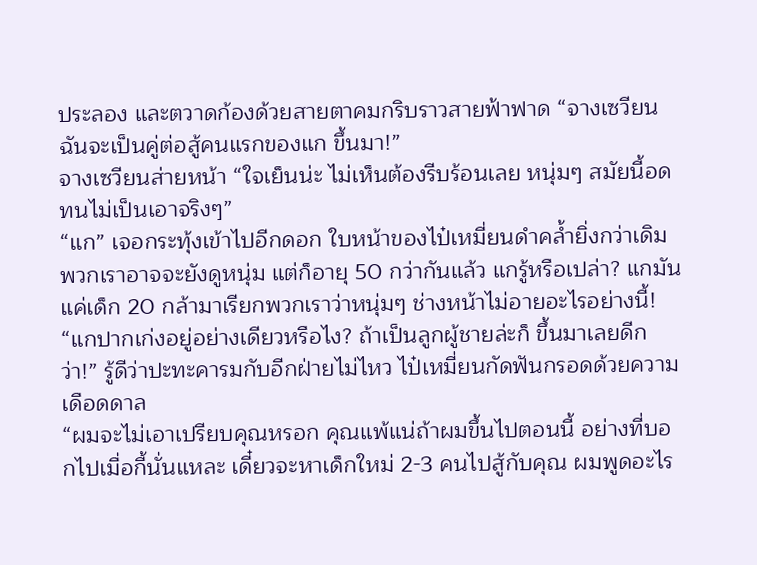ประลอง และตวาดก้องด้วยสายตาคมกริบราวสายฟ้าฟาด “จางเซวียน ฉันจะเป็นคู่ต่อสู้คนแรกของแก ขึ้นมา!”
จางเซวียนส่ายหน้า “ใจเย็นน่ะ ไม่เห็นต้องรีบร้อนเลย หนุ่มๆ สมัยนี้อดทนไม่เป็นเอาจริงๆ”
“แก” เจอกระทุ้งเข้าไปอีกดอก ใบหน้าของไป๋เหมี่ยนดำคล้ำยิ่งกว่าเดิม
พวกเราอาจจะยังดูหนุ่ม แต่ก็อายุ 50 กว่ากันแล้ว แกรู้หรือเปล่า? แกมันแค่เด็ก 20 กล้ามาเรียกพวกเราว่าหนุ่มๆ ช่างหน้าไม่อายอะไรอย่างนี้!
“แกปากเก่งอยู่อย่างเดียวหรือไง? ถ้าเป็นลูกผู้ชายล่ะก็ ขึ้นมาเลยดีกว่า!” รู้ดีว่าปะทะคารมกับอีกฝ่ายไม่ไหว ไป๋เหมี่ยนกัดฟันกรอดด้วยความเดือดดาล
“ผมจะไม่เอาเปรียบคุณหรอก คุณแพ้แน่ถ้าผมขึ้นไปตอนนี้ อย่างที่บอกไปเมื่อกี้นั่นแหละ เดี๋ยวจะหาเด็กใหม่ 2-3 คนไปสู้กับคุณ ผมพูดอะไร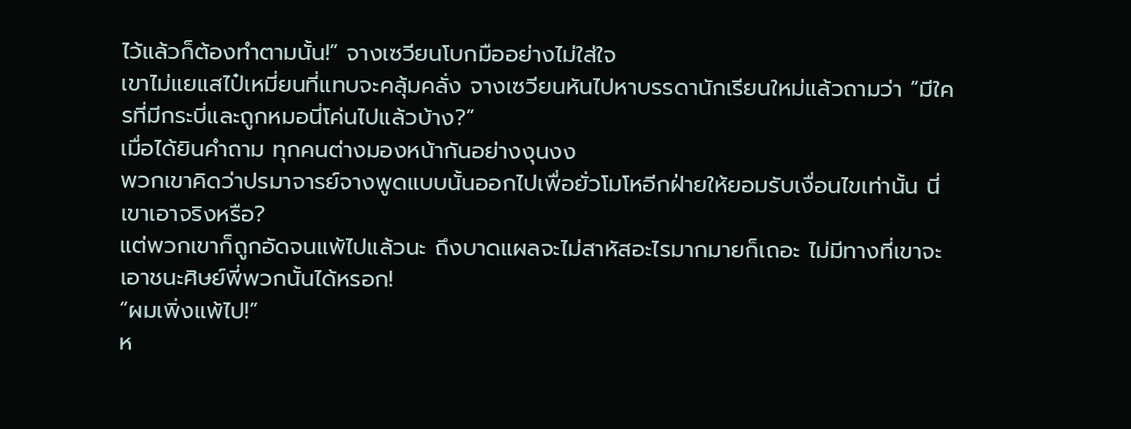ไว้แล้วก็ต้องทำตามนั้น!” จางเซวียนโบกมืออย่างไม่ใส่ใจ
เขาไม่แยแสไป๋เหมี่ยนที่แทบจะคลุ้มคลั่ง จางเซวียนหันไปหาบรรดานักเรียนใหม่แล้วถามว่า “มีใครที่มีกระบี่และถูกหมอนี่โค่นไปแล้วบ้าง?”
เมื่อได้ยินคำถาม ทุกคนต่างมองหน้ากันอย่างงุนงง
พวกเขาคิดว่าปรมาจารย์จางพูดแบบนั้นออกไปเพื่อยั่วโมโหอีกฝ่ายให้ยอมรับเงื่อนไขเท่านั้น นี่เขาเอาจริงหรือ?
แต่พวกเขาก็ถูกอัดจนแพ้ไปแล้วนะ ถึงบาดแผลจะไม่สาหัสอะไรมากมายก็เถอะ ไม่มีทางที่เขาจะเอาชนะศิษย์พี่พวกนั้นได้หรอก!
“ผมเพิ่งแพ้ไป!”
ห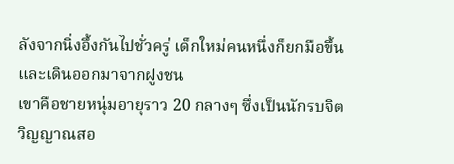ลังจากนิ่งอึ้งกันไปชั่วครู่ เด็กใหม่คนหนึ่งก็ยกมือขึ้นและเดินออกมาจากฝูงชน
เขาคือชายหนุ่มอายุราว 20 กลางๆ ซึ่งเป็นนักรบจิตวิญญาณสอ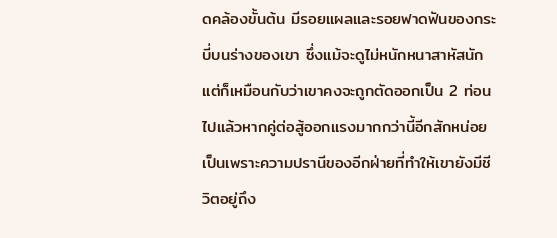ดคล้องขั้นต้น มีรอยแผลและรอยฟาดฟันของกระบี่บนร่างของเขา ซึ่งแม้จะดูไม่หนักหนาสาหัสนัก แต่ก็เหมือนกับว่าเขาคงจะถูกตัดออกเป็น 2 ท่อนไปแล้วหากคู่ต่อสู้ออกแรงมากกว่านี้อีกสักหน่อย เป็นเพราะความปรานีของอีกฝ่ายที่ทำให้เขายังมีชีวิตอยู่ถึง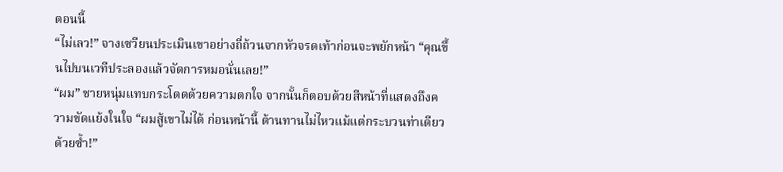ตอนนี้
“ไม่เลว!” จางเซวียนประเมินเขาอย่างถี่ถ้วนจากหัวจรดเท้าก่อนจะพยักหน้า “คุณขึ้นไปบนเวทีประลองแล้วจัดการหมอนั่นเลย!”
“ผม” ชายหนุ่มแทบกระโดดด้วยความตกใจ จากนั้นก็ตอบด้วยสีหน้าที่แสดงถึงความขัดแย้งในใจ “ผมสู้เขาไม่ได้ ก่อนหน้านี้ ต้านทานไม่ไหวแม้แต่กระบวนท่าเดียวด้วยซ้ำ!”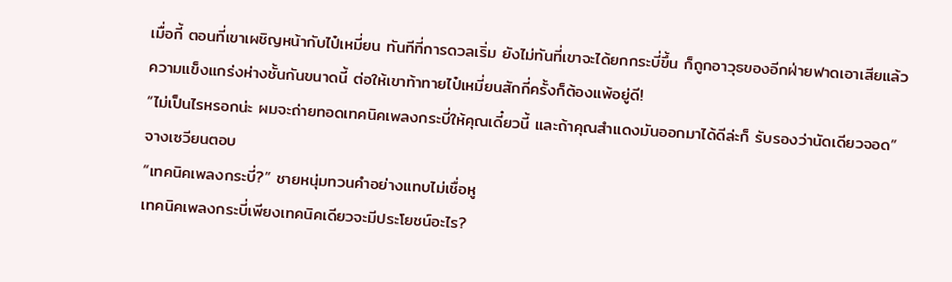เมื่อกี้ ตอนที่เขาเผชิญหน้ากับไป๋เหมี่ยน ทันทีที่การดวลเริ่ม ยังไม่ทันที่เขาจะได้ยกกระบี่ขึ้น ก็ถูกอาวุธของอีกฝ่ายฟาดเอาเสียแล้ว ความแข็งแกร่งห่างชั้นกันขนาดนี้ ต่อให้เขาท้าทายไป๋เหมี่ยนสักกี่ครั้งก็ต้องแพ้อยู่ดี!
“ไม่เป็นไรหรอกน่ะ ผมจะถ่ายทอดเทคนิคเพลงกระบี่ให้คุณเดี๋ยวนี้ และถ้าคุณสำแดงมันออกมาได้ดีล่ะก็ รับรองว่านัดเดียวจอด” จางเซวียนตอบ
“เทคนิคเพลงกระบี่?” ชายหนุ่มทวนคำอย่างแทบไม่เชื่อหู
เทคนิคเพลงกระบี่เพียงเทคนิคเดียวจะมีประโยชน์อะไร?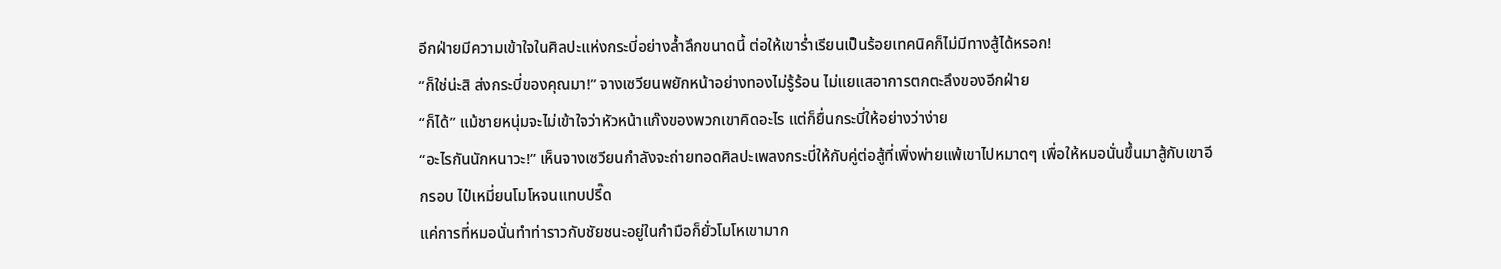อีกฝ่ายมีความเข้าใจในศิลปะแห่งกระบี่อย่างล้ำลึกขนาดนี้ ต่อให้เขาร่ำเรียนเป็นร้อยเทคนิคก็ไม่มีทางสู้ได้หรอก!
“ก็ใช่น่ะสิ ส่งกระบี่ของคุณมา!” จางเซวียนพยักหน้าอย่างทองไม่รู้ร้อน ไม่แยแสอาการตกตะลึงของอีกฝ่าย
“ก็ได้” แม้ชายหนุ่มจะไม่เข้าใจว่าหัวหน้าแก๊งของพวกเขาคิดอะไร แต่ก็ยื่นกระบี่ให้อย่างว่าง่าย
“อะไรกันนักหนาวะ!” เห็นจางเซวียนกำลังจะถ่ายทอดศิลปะเพลงกระบี่ให้กับคู่ต่อสู้ที่เพิ่งพ่ายแพ้เขาไปหมาดๆ เพื่อให้หมอนั่นขึ้นมาสู้กับเขาอีกรอบ ไป๋เหมี่ยนโมโหจนแทบปรี๊ด
แค่การที่หมอนั่นทำท่าราวกับชัยชนะอยู่ในกำมือก็ยั่วโมโหเขามาก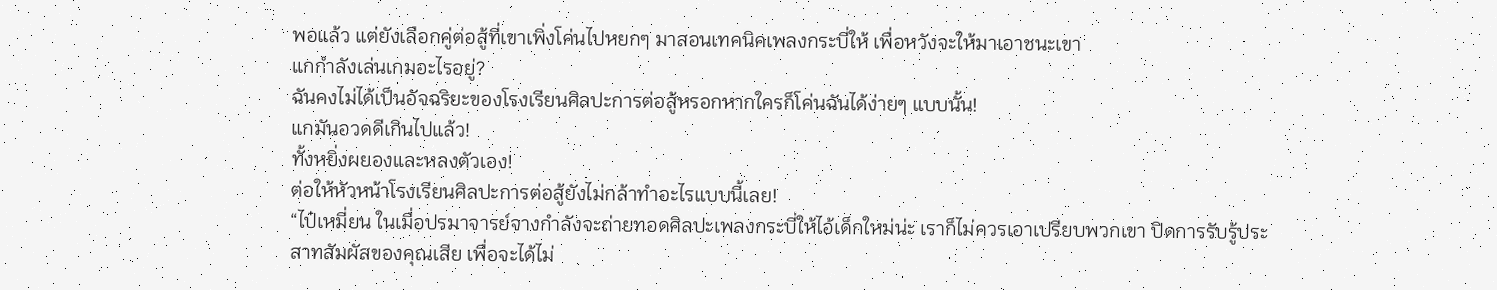พอแล้ว แต่ยังเลือกคู่ต่อสู้ที่เขาเพิ่งโค่นไปหยกๆ มาสอนเทคนิคเพลงกระบี่ให้ เพื่อหวังจะให้มาเอาชนะเขา
แกกำลังเล่นเกมอะไรอยู่?
ฉันคงไม่ได้เป็นอัจฉริยะของโรงเรียนศิลปะการต่อสู้หรอกหากใครก็โค่นฉันได้ง่ายๆ แบบนั้น!
แกมันอวดดีเกินไปแล้ว!
ทั้งหยิ่งผยองและหลงตัวเอง!
ต่อให้หัวหน้าโรงเรียนศิลปะการต่อสู้ยังไม่กล้าทำอะไรแบบนี้เลย!
“ไป๋เหมี่ยน ในเมื่อปรมาจารย์จางกำลังจะถ่ายทอดศิลปะเพลงกระบี่ให้ไอ้เด็กใหม่น่ะ เราก็ไม่ควรเอาเปรียบพวกเขา ปิดการรับรู้ประสาทสัมผัสของคุณเสีย เพื่อจะได้ไม่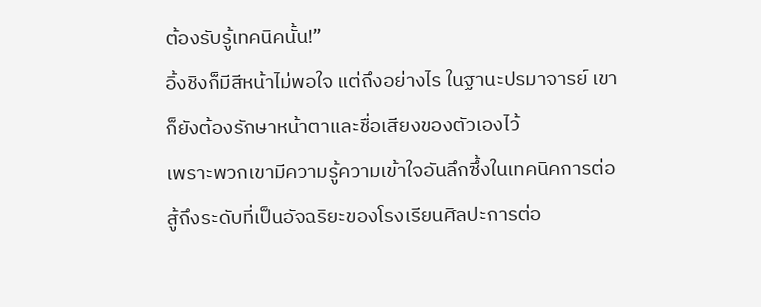ต้องรับรู้เทคนิคนั้น!”
อิ้งชิงก็มีสีหน้าไม่พอใจ แต่ถึงอย่างไร ในฐานะปรมาจารย์ เขาก็ยังต้องรักษาหน้าตาและชื่อเสียงของตัวเองไว้
เพราะพวกเขามีความรู้ความเข้าใจอันลึกซึ้งในเทคนิคการต่อสู้ถึงระดับที่เป็นอัจฉริยะของโรงเรียนศิลปะการต่อ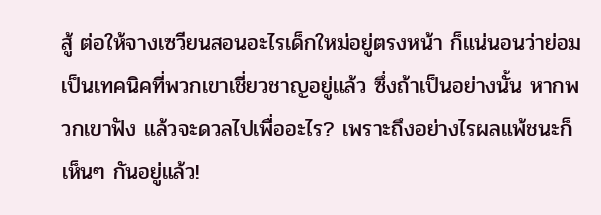สู้ ต่อให้จางเซวียนสอนอะไรเด็กใหม่อยู่ตรงหน้า ก็แน่นอนว่าย่อมเป็นเทคนิคที่พวกเขาเชี่ยวชาญอยู่แล้ว ซึ่งถ้าเป็นอย่างนั้น หากพวกเขาฟัง แล้วจะดวลไปเพื่ออะไร? เพราะถึงอย่างไรผลแพ้ชนะก็เห็นๆ กันอยู่แล้ว!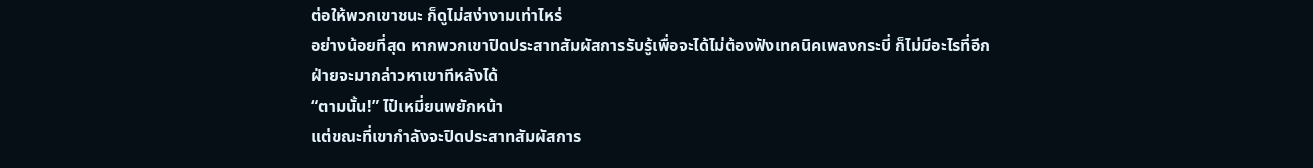ต่อให้พวกเขาชนะ ก็ดูไม่สง่างามเท่าไหร่
อย่างน้อยที่สุด หากพวกเขาปิดประสาทสัมผัสการรับรู้เพื่อจะได้ไม่ต้องฟังเทคนิคเพลงกระบี่ ก็ไม่มีอะไรที่อีกฝ่ายจะมากล่าวหาเขาทีหลังได้
“ตามนั้น!” ไป๋เหมี่ยนพยักหน้า
แต่ขณะที่เขากำลังจะปิดประสาทสัมผัสการ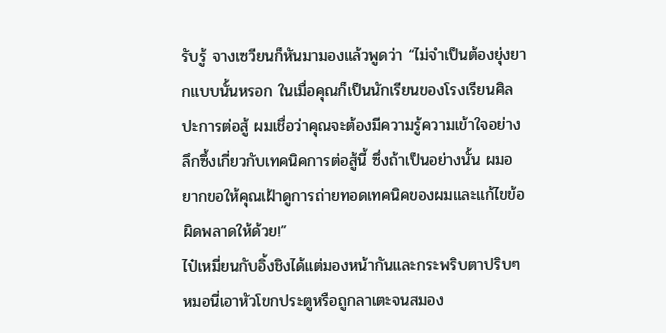รับรู้ จางเซวียนก็หันมามองแล้วพูดว่า “ไม่จำเป็นต้องยุ่งยากแบบนั้นหรอก ในเมื่อคุณก็เป็นนักเรียนของโรงเรียนศิลปะการต่อสู้ ผมเชื่อว่าคุณจะต้องมีความรู้ความเข้าใจอย่างลึกซึ้งเกี่ยวกับเทคนิคการต่อสู้นี้ ซึ่งถ้าเป็นอย่างนั้น ผมอยากขอให้คุณเฝ้าดูการถ่ายทอดเทคนิคของผมและแก้ไขข้อผิดพลาดให้ด้วย!”
ไป๋เหมี่ยนกับอิ้งชิงได้แต่มองหน้ากันและกระพริบตาปริบๆ
หมอนี่เอาหัวโขกประตูหรือถูกลาเตะจนสมอง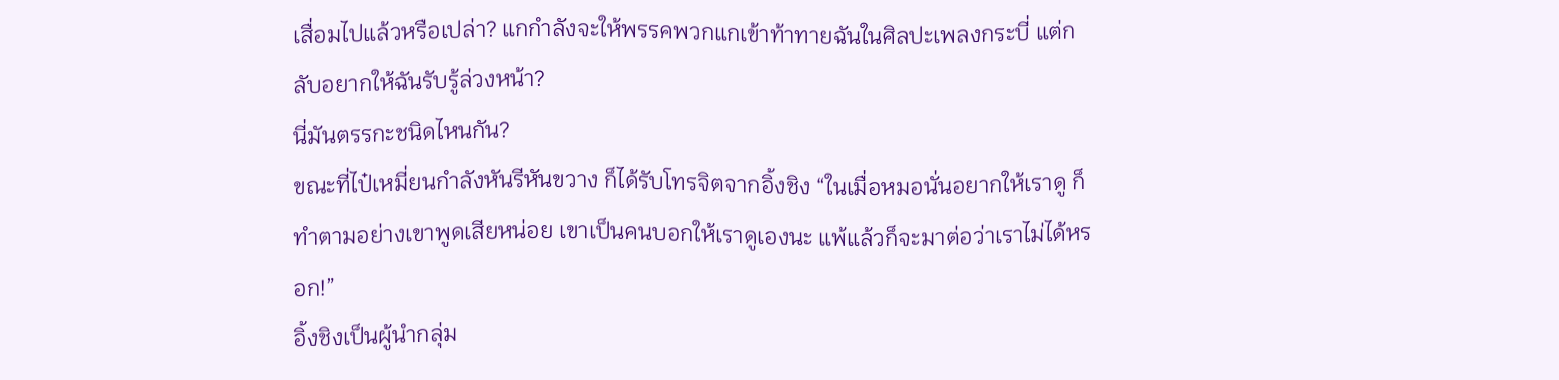เสื่อมไปแล้วหรือเปล่า? แกกำลังจะให้พรรคพวกแกเข้าท้าทายฉันในศิลปะเพลงกระบี่ แต่กลับอยากให้ฉันรับรู้ล่วงหน้า?
นี่มันตรรกะชนิดไหนกัน?
ขณะที่ไป๋เหมี่ยนกำลังหันรีหันขวาง ก็ได้รับโทรจิตจากอิ้งชิง “ในเมื่อหมอนั่นอยากให้เราดู ก็ทำตามอย่างเขาพูดเสียหน่อย เขาเป็นคนบอกให้เราดูเองนะ แพ้แล้วก็จะมาต่อว่าเราไม่ได้หรอก!”
อิ้งชิงเป็นผู้นำกลุ่ม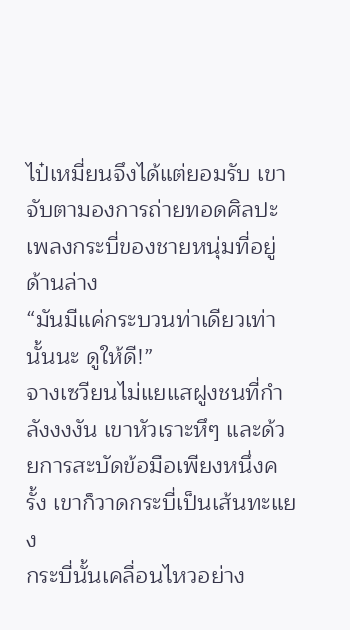ไป๋เหมี่ยนจึงได้แต่ยอมรับ เขาจับตามองการถ่ายทอดศิลปะเพลงกระบี่ของชายหนุ่มที่อยู่ด้านล่าง
“มันมีแค่กระบวนท่าเดียวเท่านั้นนะ ดูให้ดี!”
จางเซวียนไม่แยแสฝูงชนที่กำลังงงงัน เขาหัวเราะหึๆ และด้วยการสะบัดข้อมือเพียงหนึ่งครั้ง เขาก็วาดกระบี่เป็นเส้นทะแยง
กระบี่นั้นเคลื่อนไหวอย่าง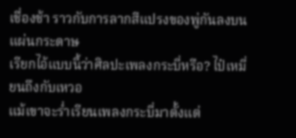เชื่องช้า ราวกับการลากสีแปรงของพู่กันลงบนแผ่นกระดาษ
เรียกไอ้แบบนี้ว่าศิลปะเพลงกระบี่หรือ? ไป๋เหมี่ยนถึงกับเหวอ
แม้เขาจะร่ำเรียนเพลงกระบี่มาตั้งแต่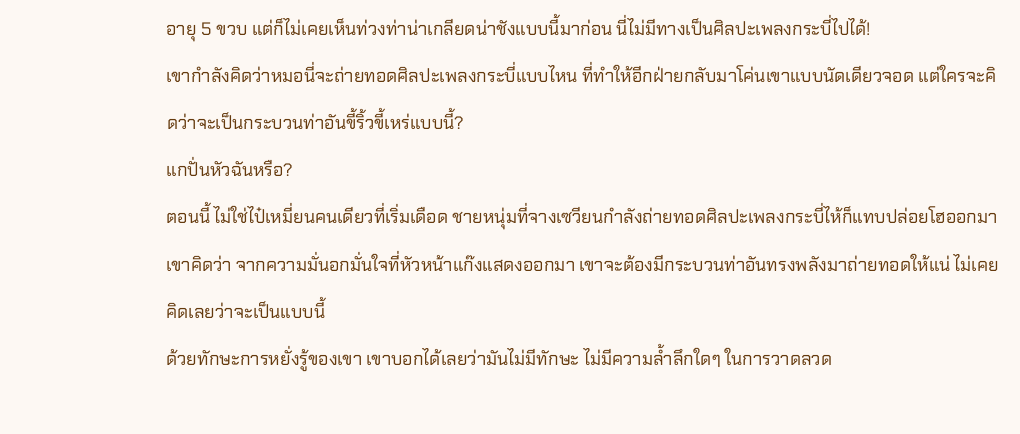อายุ 5 ขวบ แต่ก็ไม่เคยเห็นท่วงท่าน่าเกลียดน่าชังแบบนี้มาก่อน นี่ไม่มีทางเป็นศิลปะเพลงกระบี่ไปได้!
เขากำลังคิดว่าหมอนี่จะถ่ายทอดศิลปะเพลงกระบี่แบบไหน ที่ทำให้อีกฝ่ายกลับมาโค่นเขาแบบนัดเดียวจอด แต่ใครจะคิดว่าจะเป็นกระบวนท่าอันขี้ริ้วขี้เหร่แบบนี้?
แกปั่นหัวฉันหรือ?
ตอนนี้ ไม่ใช่ไป๋เหมี่ยนคนเดียวที่เริ่มเดือด ชายหนุ่มที่จางเซวียนกำลังถ่ายทอดศิลปะเพลงกระบี่ไห้ก็แทบปล่อยโฮออกมา
เขาคิดว่า จากความมั่นอกมั่นใจที่หัวหน้าแก๊งแสดงออกมา เขาจะต้องมีกระบวนท่าอันทรงพลังมาถ่ายทอดให้แน่ ไม่เคยคิดเลยว่าจะเป็นแบบนี้
ด้วยทักษะการหยั่งรู้ของเขา เขาบอกได้เลยว่ามันไม่มีทักษะ ไม่มีความล้ำลึกใดๆ ในการวาดลวด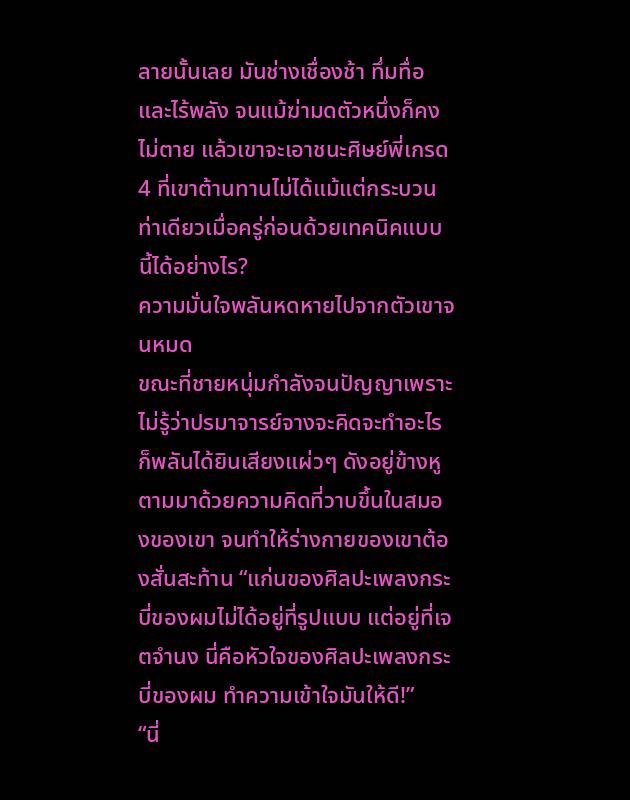ลายนั้นเลย มันช่างเชื่องช้า ทึ่มทื่อ และไร้พลัง จนแม้ฆ่ามดตัวหนึ่งก็คงไม่ตาย แล้วเขาจะเอาชนะศิษย์พี่เกรด 4 ที่เขาต้านทานไม่ได้แม้แต่กระบวนท่าเดียวเมื่อครู่ก่อนด้วยเทคนิคแบบนี้ได้อย่างไร?
ความมั่นใจพลันหดหายไปจากตัวเขาจนหมด
ขณะที่ชายหนุ่มกำลังจนปัญญาเพราะไม่รู้ว่าปรมาจารย์จางจะคิดจะทำอะไร ก็พลันได้ยินเสียงแผ่วๆ ดังอยู่ข้างหู ตามมาด้วยความคิดที่วาบขึ้นในสมองของเขา จนทำให้ร่างกายของเขาต้องสั่นสะท้าน “แก่นของศิลปะเพลงกระบี่ของผมไม่ได้อยู่ที่รูปแบบ แต่อยู่ที่เจตจำนง นี่คือหัวใจของศิลปะเพลงกระบี่ของผม ทำความเข้าใจมันให้ดี!”
“นี่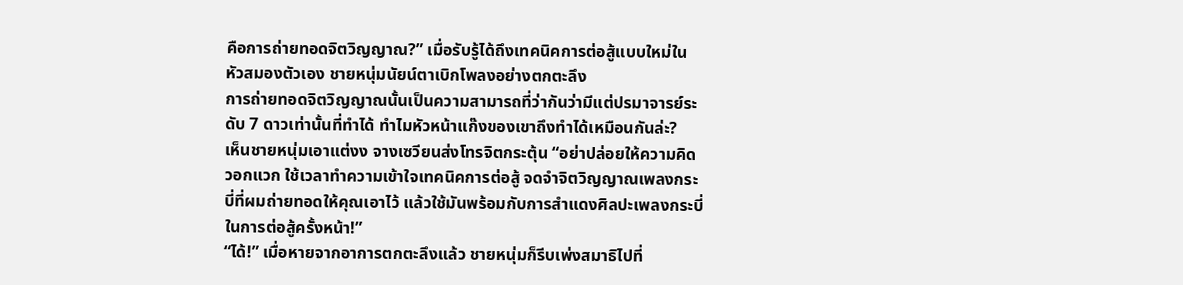คือการถ่ายทอดจิตวิญญาณ?” เมื่อรับรู้ได้ถึงเทคนิคการต่อสู้แบบใหม่ในหัวสมองตัวเอง ชายหนุ่มนัยน์ตาเบิกโพลงอย่างตกตะลึง
การถ่ายทอดจิตวิญญาณนั้นเป็นความสามารถที่ว่ากันว่ามีแต่ปรมาจารย์ระดับ 7 ดาวเท่านั้นที่ทำได้ ทำไมหัวหน้าแก๊งของเขาถึงทำได้เหมือนกันล่ะ?
เห็นชายหนุ่มเอาแต่งง จางเซวียนส่งโทรจิตกระตุ้น “อย่าปล่อยให้ความคิดวอกแวก ใช้เวลาทำความเข้าใจเทคนิคการต่อสู้ จดจำจิตวิญญาณเพลงกระบี่ที่ผมถ่ายทอดให้คุณเอาไว้ แล้วใช้มันพร้อมกับการสำแดงศิลปะเพลงกระบี่ในการต่อสู้ครั้งหน้า!”
“ได้!” เมื่อหายจากอาการตกตะลึงแล้ว ชายหนุ่มก็รีบเพ่งสมาธิไปที่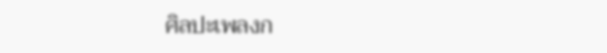ศิลปะเพลงก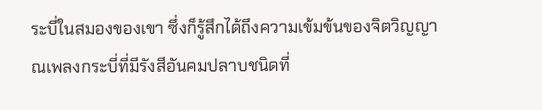ระบี่ในสมองของเขา ซึ่งก็รู้สึกได้ถึงความเข้มข้นของจิตวิญญาณเพลงกระบี่ที่มีรังสีอันคมปลาบชนิดที่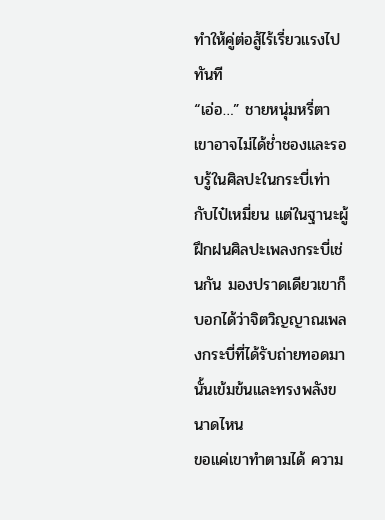ทำให้คู่ต่อสู้ไร้เรี่ยวแรงไปทันที
“เอ่อ…” ชายหนุ่มหรี่ตา
เขาอาจไม่ได้ช่ำชองและรอบรู้ในศิลปะในกระบี่เท่ากับไป๋เหมี่ยน แต่ในฐานะผู้ฝึกฝนศิลปะเพลงกระบี่เช่นกัน มองปราดเดียวเขาก็บอกได้ว่าจิตวิญญาณเพลงกระบี่ที่ได้รับถ่ายทอดมานั้นเข้มข้นและทรงพลังขนาดไหน
ขอแค่เขาทำตามได้ ความ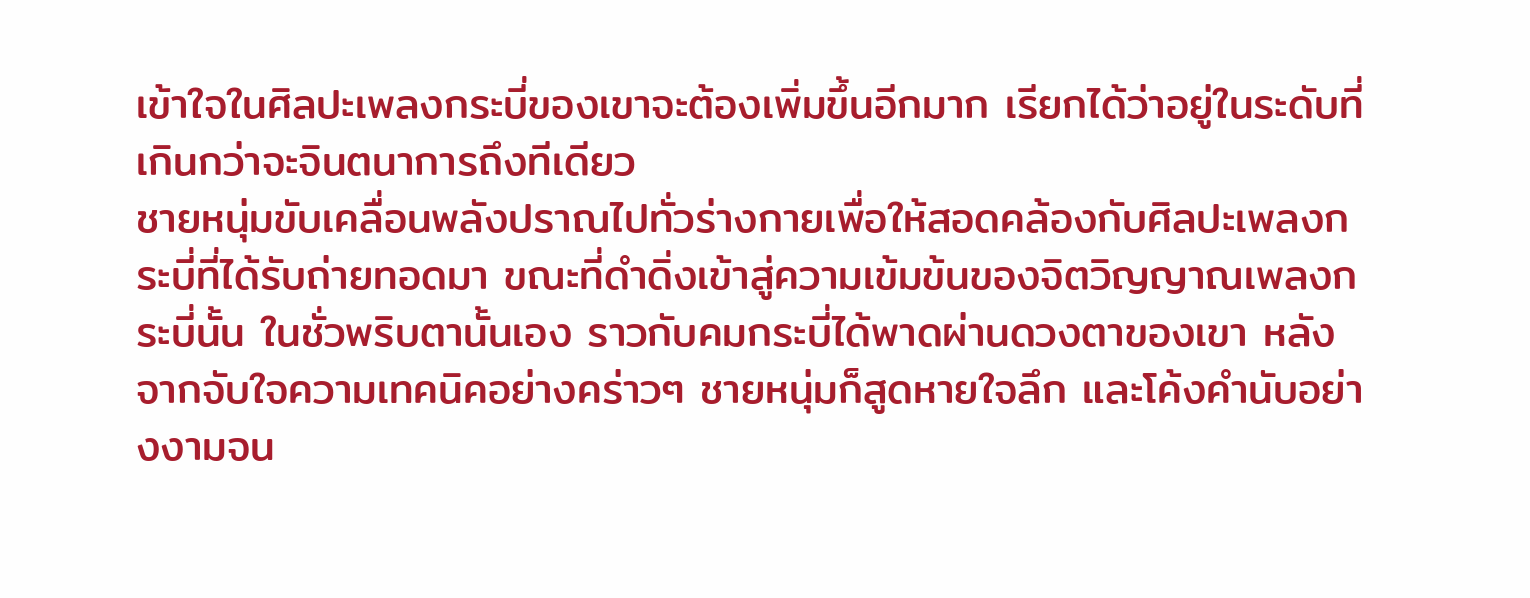เข้าใจในศิลปะเพลงกระบี่ของเขาจะต้องเพิ่มขึ้นอีกมาก เรียกได้ว่าอยู่ในระดับที่เกินกว่าจะจินตนาการถึงทีเดียว
ชายหนุ่มขับเคลื่อนพลังปราณไปทั่วร่างกายเพื่อให้สอดคล้องกับศิลปะเพลงกระบี่ที่ได้รับถ่ายทอดมา ขณะที่ดำดิ่งเข้าสู่ความเข้มข้นของจิตวิญญาณเพลงกระบี่นั้น ในชั่วพริบตานั้นเอง ราวกับคมกระบี่ได้พาดผ่านดวงตาของเขา หลังจากจับใจความเทคนิคอย่างคร่าวๆ ชายหนุ่มก็สูดหายใจลึก และโค้งคำนับอย่างงามจน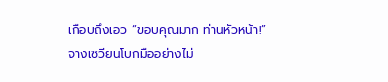เกือบถึงเอว “ขอบคุณมาก ท่านหัวหน้า!”
จางเซวียนโบกมืออย่างไม่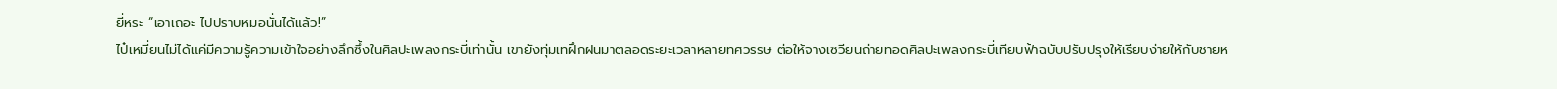ยี่หระ “เอาเถอะ ไปปราบหมอนั่นได้แล้ว!”
ไป๋เหมี่ยนไม่ได้แค่มีความรู้ความเข้าใจอย่างลึกซึ้งในศิลปะเพลงกระบี่เท่านั้น เขายังทุ่มเทฝึกฝนมาตลอดระยะเวลาหลายทศวรรษ ต่อให้จางเซวียนถ่ายทอดศิลปะเพลงกระบี่เทียบฟ้าฉบับปรับปรุงให้เรียบง่ายให้กับชายห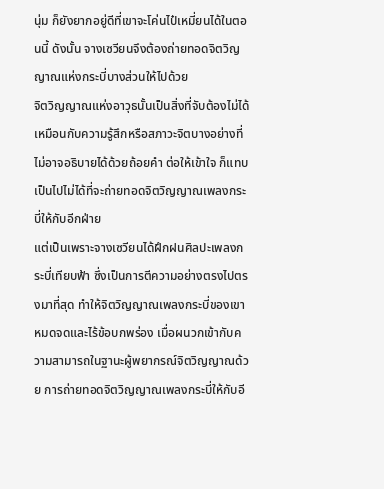นุ่ม ก็ยังยากอยู่ดีที่เขาจะโค่นไป๋เหมี่ยนได้ในตอนนี้ ดังนั้น จางเซวียนจึงต้องถ่ายทอดจิตวิญญาณแห่งกระบี่บางส่วนให้ไปด้วย
จิตวิญญาณแห่งอาวุธนั้นเป็นสิ่งที่จับต้องไม่ได้ เหมือนกับความรู้สึกหรือสภาวะจิตบางอย่างที่ไม่อาจอธิบายได้ด้วยถ้อยคำ ต่อให้เข้าใจ ก็แทบเป็นไปไม่ได้ที่จะถ่ายทอดจิตวิญญาณเพลงกระบี่ให้กับอีกฝ่าย
แต่เป็นเพราะจางเซวียนได้ฝึกฝนศิลปะเพลงกระบี่เทียบฟ้า ซึ่งเป็นการตีความอย่างตรงไปตรงมาที่สุด ทำให้จิตวิญญาณเพลงกระบี่ของเขาหมดจดและไร้ข้อบกพร่อง เมื่อผนวกเข้ากับความสามารถในฐานะผู้พยากรณ์จิตวิญญาณด้วย การถ่ายทอดจิตวิญญาณเพลงกระบี่ให้กับอี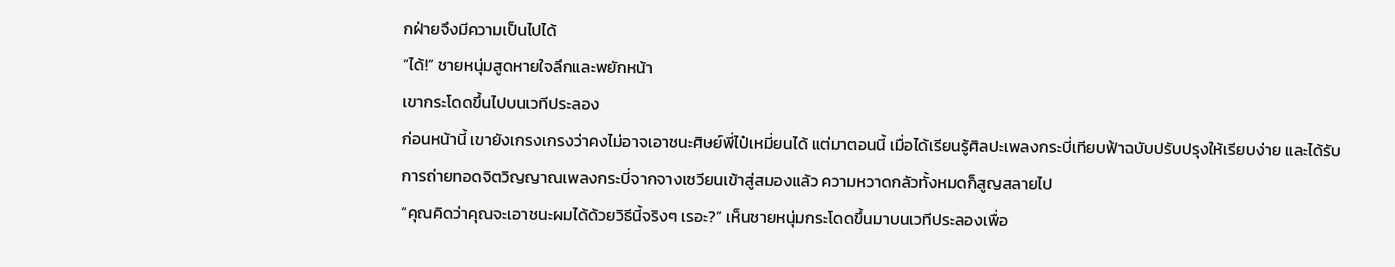กฝ่ายจึงมีความเป็นไปได้
“ได้!” ชายหนุ่มสูดหายใจลึกและพยักหน้า
เขากระโดดขึ้นไปบนเวทีประลอง
ก่อนหน้านี้ เขายังเกรงเกรงว่าคงไม่อาจเอาชนะศิษย์พี่ไป๋เหมี่ยนได้ แต่มาตอนนี้ เมื่อได้เรียนรู้ศิลปะเพลงกระบี่เทียบฟ้าฉบับปรับปรุงให้เรียบง่าย และได้รับการถ่ายทอดจิตวิญญาณเพลงกระบี่จากจางเซวียนเข้าสู่สมองแล้ว ความหวาดกลัวทั้งหมดก็สูญสลายไป
“คุณคิดว่าคุณจะเอาชนะผมได้ด้วยวิธีนี้จริงๆ เรอะ?” เห็นชายหนุ่มกระโดดขึ้นมาบนเวทีประลองเพื่อ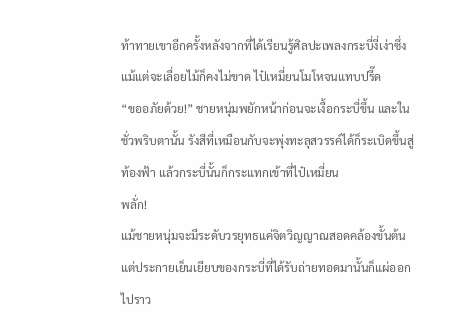ท้าทายเขาอีกครั้งหลังจากที่ได้เรียนรู้ศิลปะเพลงกระบี่งี่เง่าซึ่งแม้แต่จะเลื่อยไม้ก็คงไม่ขาด ไป๋เหมี่ยนโมโหจนแทบปรี๊ด
“ขออภัยด้วย!” ชายหนุ่มพยักหน้าก่อนจะเงื้อกระบี่ขึ้น และในชั่วพริบตานั้น รังสีที่เหมือนกับจะพุ่งทะลุสวรรค์ได้ก็ระเบิดขึ้นสู่ท้องฟ้า แล้วกระบี่นั้นก็กระแทกเข้าที่ไป๋เหมี่ยน
พลั่ก!
แม้ชายหนุ่มจะมีระดับวรยุทธแค่จิตวิญญาณสอดคล้องขั้นต้น แต่ประกายเย็นเยียบของกระบี่ที่ได้รับถ่ายทอดมานั้นก็แผ่ออกไปราว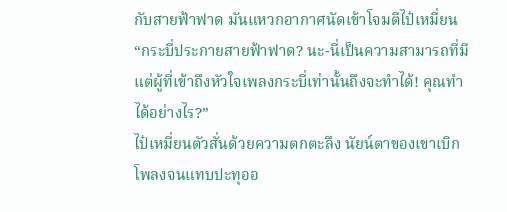กับสายฟ้าฟาด มันแหวกอากาศนัดเข้าโจมตีไป๋เหมี่ยน
“กระบี่ประกายสายฟ้าฟาด? นะ-นี่เป็นความสามารถที่มีแต่ผู้ที่เข้าถึงหัวใจเพลงกระบี่เท่านั้นถึงจะทำได้! คุณทำได้อย่างไร?”
ไป๋เหมี่ยนตัวสั่นด้วยความตกตะลึง นัยน์ตาของเขาเบิกโพลงจนแทบปะทุออ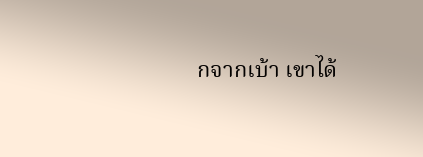กจากเบ้า เขาได้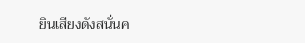ยินเสียงดังสนั่นค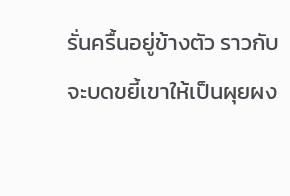รั่นครื้นอยู่ข้างตัว ราวกับจะบดขยี้เขาให้เป็นผุยผง